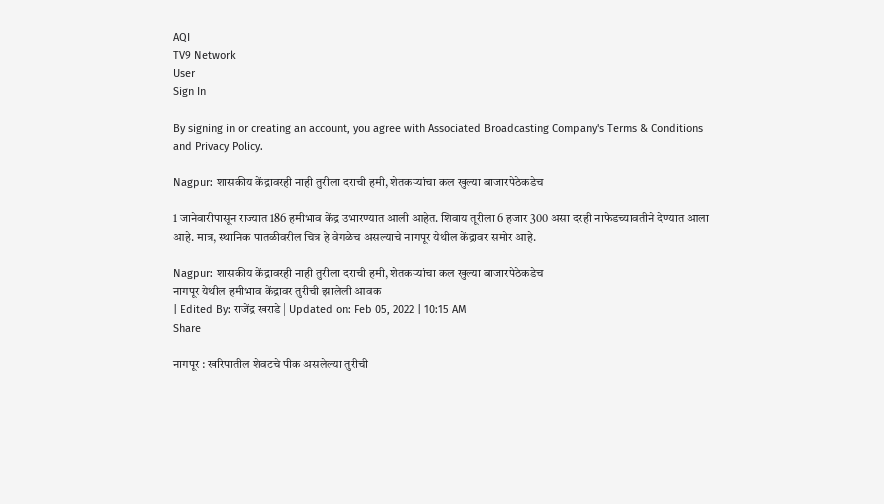AQI
TV9 Network
User
Sign In

By signing in or creating an account, you agree with Associated Broadcasting Company's Terms & Conditions and Privacy Policy.

Nagpur: शासकीय केंद्रावरही नाही तुरीला दराची हमी, शेतकऱ्यांचा कल खुल्या बाजारपेठेकडेच

1 जानेवारीपासून राज्यात 186 हमीभाव केंद्र उभारण्यात आली आहेत. शिवाय तूरीला 6 हजार 300 असा दरही नाफेडच्यावतीने देण्यात आला आहे. मात्र, स्थानिक पातळीवरील चित्र हे वेगळेच असल्याचे नागपूर येथील केंद्रावर समोर आहे.

Nagpur: शासकीय केंद्रावरही नाही तुरीला दराची हमी, शेतकऱ्यांचा कल खुल्या बाजारपेठेकडेच
नागपूर येथील हमीभाव केंद्रावर तुरीची झालेली आवक
| Edited By: राजेंद्र खराडे | Updated on: Feb 05, 2022 | 10:15 AM
Share

नागपूर : खरिपातील शेवटचे पीक असलेल्या तुरीची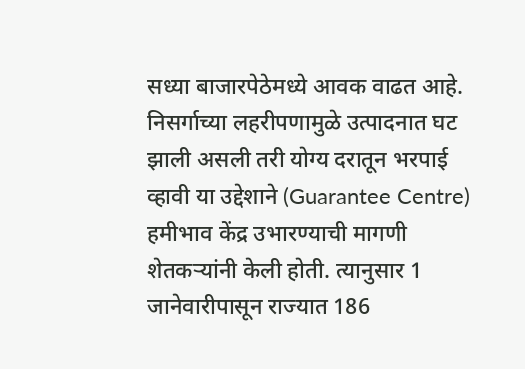सध्या बाजारपेठेमध्ये आवक वाढत आहे. निसर्गाच्या लहरीपणामुळे उत्पादनात घट झाली असली तरी योग्य दरातून भरपाई व्हावी या उद्देशाने (Guarantee Centre) हमीभाव केंद्र उभारण्याची मागणी शेतकऱ्यांनी केली होती. त्यानुसार 1 जानेवारीपासून राज्यात 186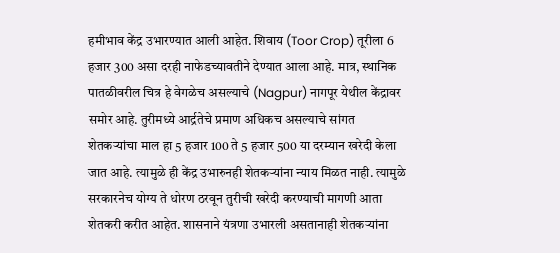हमीभाव केंद्र उभारण्यात आली आहेत. शिवाय (Toor Crop) तूरीला 6 हजार 300 असा दरही नाफेडच्यावतीने देण्यात आला आहे. मात्र, स्थानिक पातळीवरील चित्र हे वेगळेच असल्याचे (Nagpur) नागपूर येथील केंद्रावर समोर आहे. तुरीमध्ये आर्द्रतेचे प्रमाण अधिकच असल्याचे सांगत शेतकऱ्यांचा माल हा 5 हजार 100 ते 5 हजार 500 या दरम्यान खरेदी केला जात आहे. त्यामुळे ही केंद्र उभारुनही शेतकऱ्यांना न्याय मिळत नाही. त्यामुळे सरकारनेच योग्य ते धोरण ठरवून तुरीची खरेदी करण्याची मागणी आता शेतकरी करीत आहेत. शासनाने यंत्रणा उभारली असतानाही शेतकऱ्यांना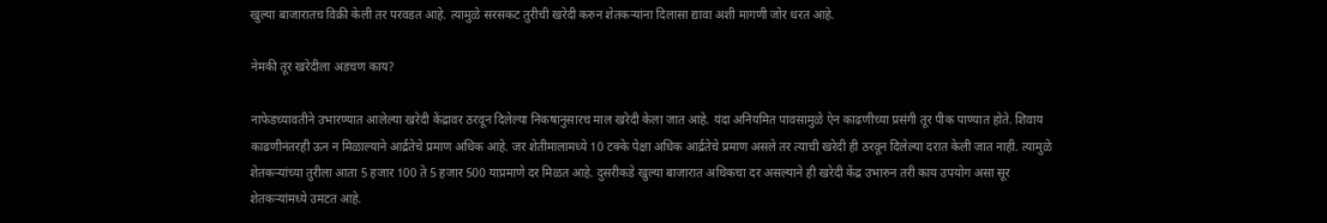खुल्या बाजारातच विक्री केली तर परवडत आहे. त्यामुळे सरसकट तुरीची खरेदी करुन शेतकऱ्यांना दिलासा द्यावा अशी मागणी जोर धरत आहे.

नेमकी तूर खरेदीला अडचण काय?

नाफेडच्यावतीने उभारण्यात आलेल्या खरेदी केंद्रावर ठरवून दिलेल्या निकषानुसारच माल खरेदी केला जात आहे. यंदा अनियमित पावसामुळे ऐन काढणीच्या प्रसंगी तूर पीक पाण्यात होते. शिवाय काढणीनंतरही ऊन न मिळाल्याने आर्द्रतेचे प्रमाण अधिक आहे. जर शेतीमालामध्ये 10 टक्के पेक्षा अधिक आर्द्रतेचे प्रमाण असले तर त्याची खरेदी ही ठरवून दिलेल्या दरात केली जात नाही. त्यामुळे शेतकऱ्यांच्या तुरीला आता 5 हजार 100 ते 5 हजार 500 याप्रमाणे दर मिळत आहे. दुसरीकडे खुल्या बाजारात अधिकचा दर असल्याने ही खरेदी केंद्र उभारुन तरी काय उपयोग असा सूर शेतकऱ्यांमध्ये उमटत आहे.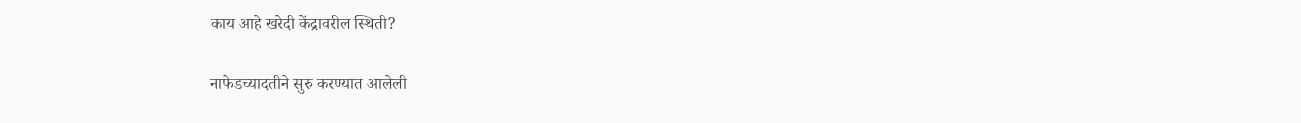काय आहे खरेदी केंद्रावरील स्थिती?

नाफेडच्यादतीने सुरु करण्यात आलेली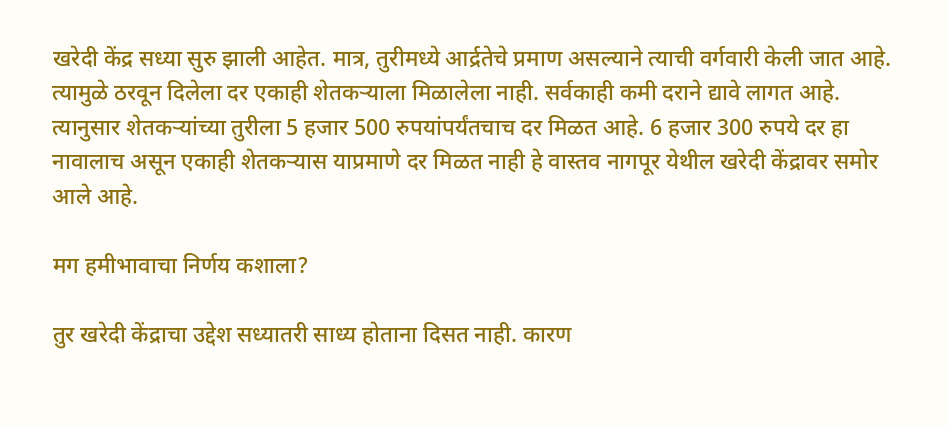खरेदी केंद्र सध्या सुरु झाली आहेत. मात्र, तुरीमध्ये आर्द्रतेचे प्रमाण असल्याने त्याची वर्गवारी केली जात आहे. त्यामुळे ठरवून दिलेला दर एकाही शेतकऱ्याला मिळालेला नाही. सर्वकाही कमी दराने द्यावे लागत आहे. त्यानुसार शेतकऱ्यांच्या तुरीला 5 हजार 500 रुपयांपर्यंतचाच दर मिळत आहे. 6 हजार 300 रुपये दर हा नावालाच असून एकाही शेतकऱ्यास याप्रमाणे दर मिळत नाही हे वास्तव नागपूर येथील खरेदी केंद्रावर समोर आले आहे.

मग हमीभावाचा निर्णय कशाला?

तुर खरेदी केंद्राचा उद्देश सध्यातरी साध्य होताना दिसत नाही. कारण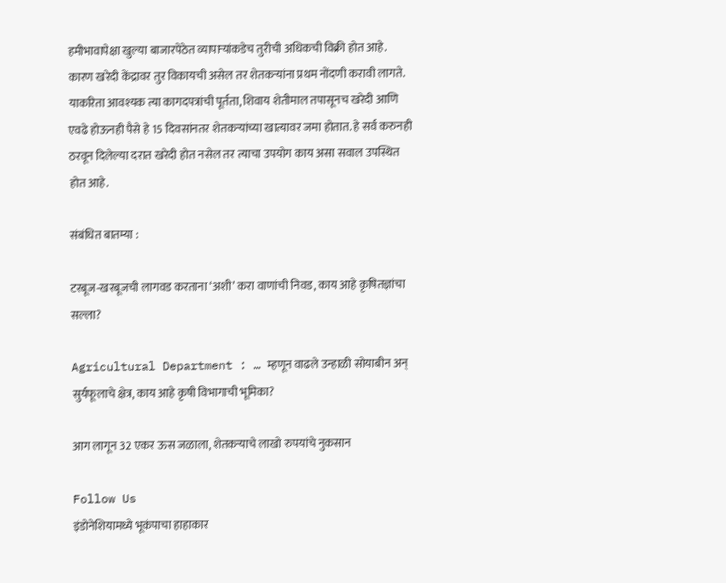हमीभावापेक्षा खुल्या बाजारपेठेत व्यापाऱ्यांकडेच तुरीची अधिकची विक्री होत आहे. कारण खरेदी केंद्रावर तुर विकायची असेल तर शेतकऱ्यांना प्रथम नोंदणी करावी लागते. याकरिता आवश्यक त्या कागदपत्रांची पूर्तता, शिवाय शेतीमाल तपासूनच खरेदी आणि एवढे होऊनही पैसे हे 15 दिवसांनतर शेतकऱ्यांच्या खात्यावर जमा होतात. हे सर्व करुनही ठरवून दिलेल्या दरात खरेदी होत नसेल तर त्याचा उपयोग काय असा सवाल उपस्थित होत आहे.

संबंधित बातम्या :

टरबूज-खरबूजची लागवड करताना ‘अशी’ करा वाणांची निवड, काय आहे कृषितज्ञांचा सल्ला?

Agricultural Department : … म्हणून वाढले उन्हाळी सोयाबीन अन् सुर्यफूलाचे क्षेत्र, काय आहे कृषी विभागाची भूमिका?

आग लागून 32 एकर ऊस जळाला, शेतकऱ्याचे लाखो रुपयांचे नुकसान

Follow Us
इंडोनेशियामध्ये भूकंपाचा हाहाकार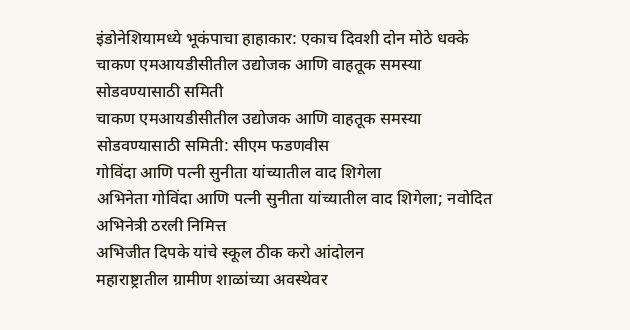इंडोनेशियामध्ये भूकंपाचा हाहाकार: एकाच दिवशी दोन मोठे धक्के
चाकण एमआयडीसीतील उद्योजक आणि वाहतूक समस्या सोडवण्यासाठी समिती
चाकण एमआयडीसीतील उद्योजक आणि वाहतूक समस्या सोडवण्यासाठी समिती: सीएम फडणवीस
गोविंदा आणि पत्नी सुनीता यांच्यातील वाद शिगेला
अभिनेता गोविंदा आणि पत्नी सुनीता यांच्यातील वाद शिगेला; नवोदित अभिनेत्री ठरली निमित्त
अभिजीत दिपके यांचे स्कूल ठीक करो आंदोलन
महाराष्ट्रातील ग्रामीण शाळांच्या अवस्थेवर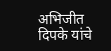अभिजीत दिपके यांचे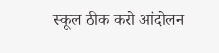स्कूल ठीक करो आंदोलन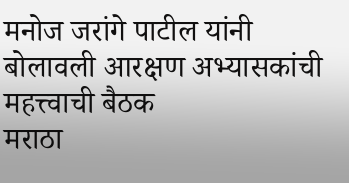मनोज जरांगे पाटील यांनी बोलावली आरक्षण अभ्यासकांची महत्त्वाची बैठक
मराठा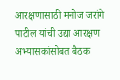आरक्षणासाठी मनोज जरांगे पाटील यांची उद्या आरक्षण अभ्यासकांसोबत बैठक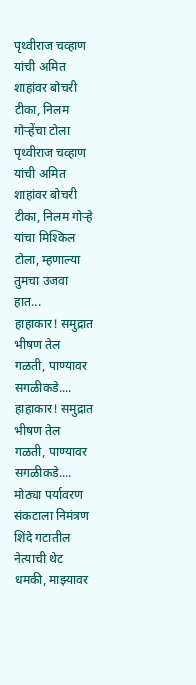पृथ्वीराज चव्हाण यांची अमित शाहांवर बोचरी टीका, निलम गोऱ्हेंचा टोला
पृथ्वीराज चव्हाण यांची अमित शाहांवर बोचरी टीका, निलम गोऱ्हे यांचा मिश्किल टोला, म्हणाल्या तुमचा उजवा हात...
हाहाकार! समुद्रात भीषण तेल गळती, पाण्यावर सगळीकडे....
हाहाकार! समुद्रात भीषण तेल गळती, पाण्यावर सगळीकडे.... मोठ्या पर्यावरण संकटाला निमंत्रण
शिंदे गटातील नेत्याची थेट धमकी, माझ्यावर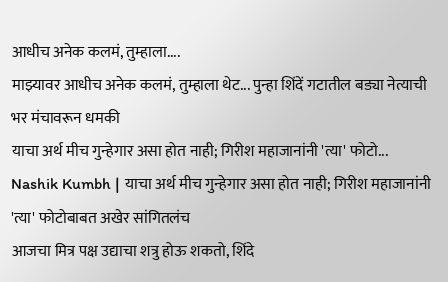आधीच अनेक कलमं, तुम्हाला....
माझ्यावर आधीच अनेक कलमं, तुम्हाला थेट... पुन्हा शिंदें गटातील बड्या नेत्याची भर मंचावरून धमकी
याचा अर्थ मीच गुन्हेगार असा होत नाही; गिरीश महाजानांनी 'त्या' फोटो...
Nashik Kumbh | याचा अर्थ मीच गुन्हेगार असा होत नाही; गिरीश महाजानांनी 'त्या' फोटोबाबत अखेर सांगितलंच
आजचा मित्र पक्ष उद्याचा शत्रु होऊ शकतो, शिंदे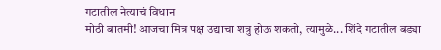गटातील नेत्याचं विधान
मोठी बातमी! आजचा मित्र पक्ष उद्याचा शत्रु होऊ शकतो, त्यामुळे... शिंदे गटातील बड्या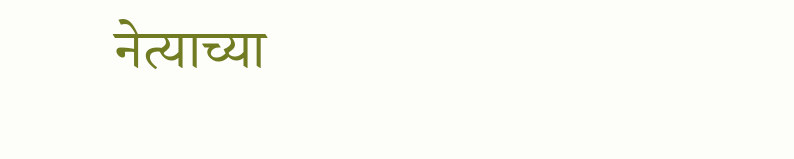नेत्याच्या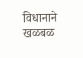विधानाने खळबळ